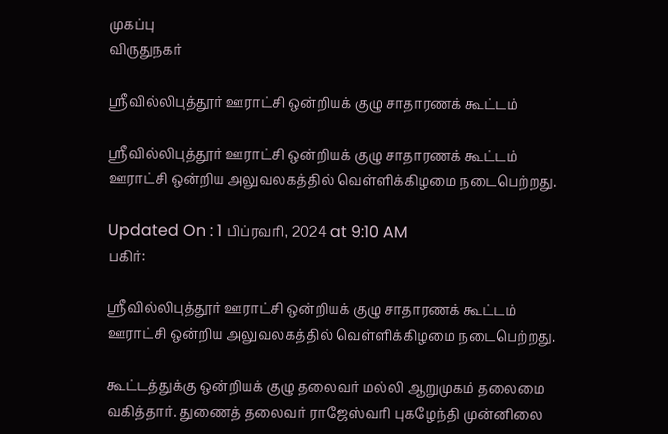முகப்பு
விருதுநகர்

ஸ்ரீவில்லிபுத்தூர் ஊராட்சி ஒன்றியக் குழு சாதாரணக் கூட்டம்

ஸ்ரீவில்லிபுத்தூர் ஊராட்சி ஒன்றியக் குழு சாதாரணக் கூட்டம் ஊராட்சி ஒன்றிய அலுவலகத்தில் வெள்ளிக்கிழமை நடைபெற்றது.

Updated On : 1 பிப்ரவரி, 2024 at 9:10 AM
பகிர்:

ஸ்ரீவில்லிபுத்தூர் ஊராட்சி ஒன்றியக் குழு சாதாரணக் கூட்டம் ஊராட்சி ஒன்றிய அலுவலகத்தில் வெள்ளிக்கிழமை நடைபெற்றது.

கூட்டத்துக்கு ஒன்றியக் குழு தலைவர் மல்லி ஆறுமுகம் தலைமை வகித்தார். துணைத் தலைவர் ராஜேஸ்வரி புகழேந்தி முன்னிலை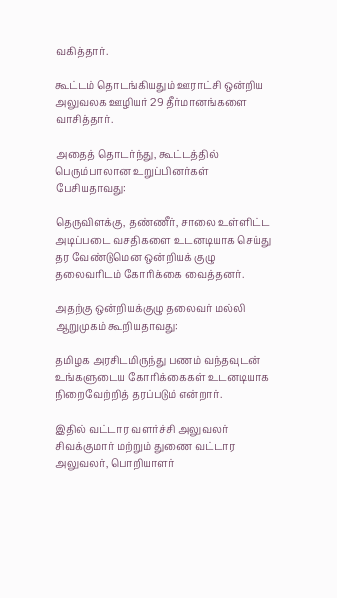வகித்தார்.

கூட்டம் தொடங்கியதும் ஊராட்சி ஒன்றிய அலுவலக ஊழியர் 29 தீர்மானங்களை வாசித்தார்.

அதைத் தொடர்ந்து, கூட்டத்தில் பெரும்பாலான உறுப்பினர்கள் பேசியதாவது:

தெருவிளக்கு, தண்ணீர், சாலை உள்ளிட்ட அடிப்படை வசதிகளை உடனடியாக செய்து தர வேண்டுமென ஒன்றியக் குழு தலைவரிடம் கோரிக்கை வைத்தனர்.

அதற்கு ஒன்றியக்குழு தலைவர் மல்லி ஆறுமுகம் கூறியதாவது:

தமிழக அரசிடமிருந்து பணம் வந்தவுடன் உங்களுடைய கோரிக்கைகள் உடனடியாக நிறைவேற்றித் தரப்படும் என்றார்.

இதில் வட்டார வளர்ச்சி அலுவலர் சிவக்குமார் மற்றும் துணை வட்டார அலுவலர், பொறியாளர்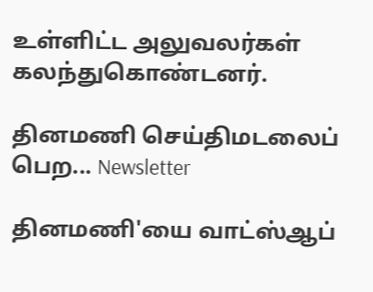உள்ளிட்ட அலுவலர்கள் கலந்துகொண்டனர்.

தினமணி செய்திமடலைப் பெற... Newsletter

தினமணி'யை வாட்ஸ்ஆப்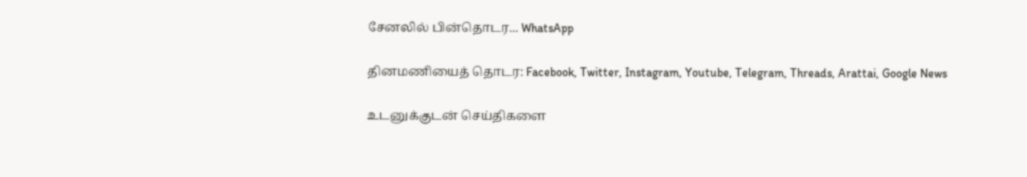சேனலில் பின்தொடர... WhatsApp

தினமணியைத் தொடர: Facebook, Twitter, Instagram, Youtube, Telegram, Threads, Arattai, Google News

உடனுக்குடன் செய்திகளை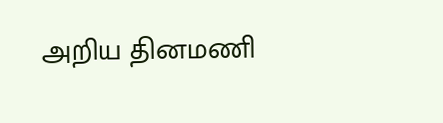அறிய தினமணி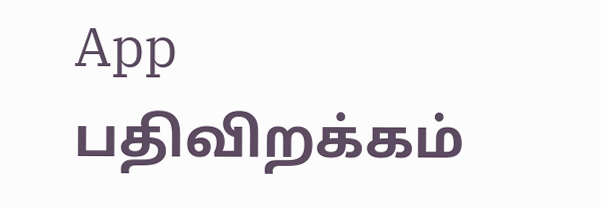App பதிவிறக்கம்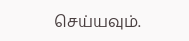செய்யவும்.